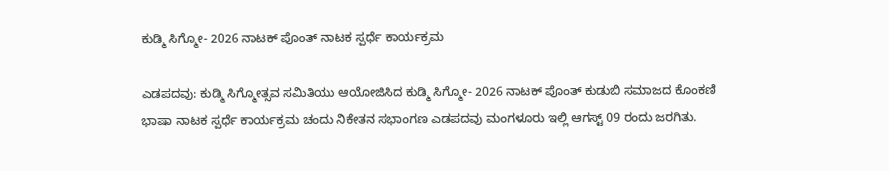ಕುಡ್ಮಿ ಸಿಗ್ಮೋ- 2026 ನಾಟಕ್ ಪೊಂತ್ ನಾಟಕ ಸ್ಪರ್ಧೆ ಕಾರ್ಯಕ್ರಮ

ಎಡಪದವು: ಕುಡ್ಮಿ ಸಿಗ್ಮೋತ್ಸವ ಸಮಿತಿಯು ಆಯೋಜಿಸಿದ ಕುಡ್ಮಿ ಸಿಗ್ಮೋ- 2026 ನಾಟಕ್ ಪೊಂತ್ ಕುಡುಬಿ ಸಮಾಜದ ಕೊಂಕಣಿ ಭಾಷಾ ನಾಟಕ ಸ್ಪರ್ಧೆ ಕಾರ್ಯಕ್ರಮ ಚಂದು‌ ನಿಕೇತನ ಸಭಾಂಗಣ ಎಡಪದವು ಮಂಗಳೂರು ಇಲ್ಲಿ ಆಗಸ್ಟ್ 09 ರಂದು ಜರಗಿತು.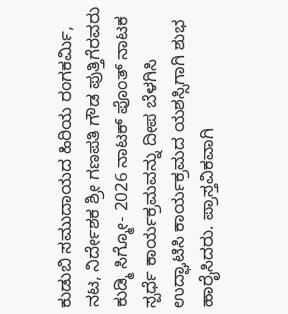ಕುಡುಬಿ ಸಮುದಾಯದ‌ ಹಿರಿಯ ರಂಗಕರ್ಮಿ, ನಟ, ನಿರ್ದೇಶಕ ಶ್ರೀ ಗಣಪತಿ ಗೌಡ ಪುತ್ತಿಗೆರವರು ಕುಡ್ಮಿ ಸಿಗ್ಮೋ- 2026 ನಾಟಕ್ ಪೊಂತ್ ನಾಟಕ ಸ್ಪರ್ಧೆ ಕಾರ್ಯಕ್ರಮವನ್ನು ದೀಪ ಬೆಳಗಿಸಿ ಉದ್ಘಾಟಿಸಿ ಕಾರ್ಯಕ್ರಮದ ಯಶಸ್ಸಿಗಾಗಿ ಶುಭ ಹಾರೈಸಿದರು. ಪ್ರಾಸ್ತವಿಕವಾಗಿ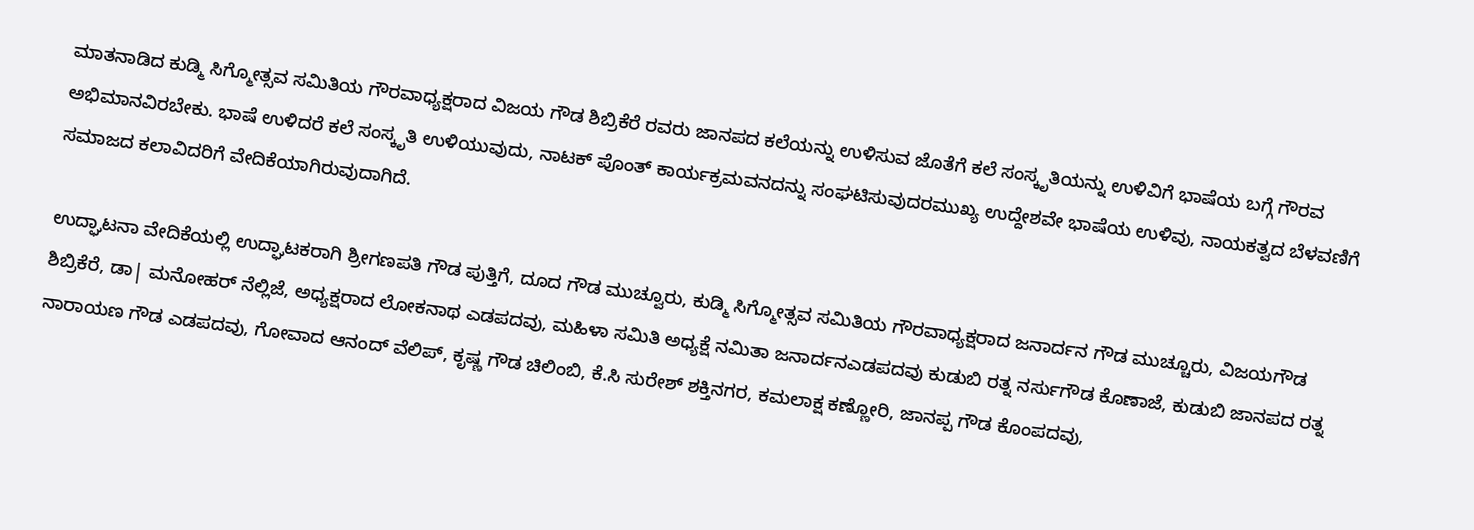ಮಾತನಾಡಿದ ಕುಡ್ಮಿ ಸಿಗ್ಮೋತ್ಸವ ಸಮಿತಿಯ ಗೌರವಾಧ್ಯಕ್ಷರಾದ ವಿಜಯ ಗೌಡ ಶಿಬ್ರಿಕೆರೆ ರವರು ಜಾನಪದ ಕಲೆಯನ್ನು ಉಳಿಸುವ ಜೊತೆಗೆ ಕಲೆ ಸಂಸ್ಕೃತಿಯನ್ನು ಉಳಿವಿಗೆ ಭಾಷೆಯ‌ ಬಗ್ಗೆ ಗೌರವ ಅಭಿಮಾನವಿರಬೇಕು. ಭಾಷೆ ಉಳಿದರೆ ಕಲೆ ಸಂಸ್ಕೃತಿ ಉಳಿಯುವುದು, ನಾಟಕ್ ಪೊಂತ್ ಕಾರ್ಯಕ್ರಮವನದನ್ನು ಸಂಘಟಿಸುವುದರಮುಖ್ಯ ಉದ್ದೇಶವೇ ಭಾಷೆಯ ಉಳಿವು, ನಾಯಕತ್ವದ ಬೆಳವಣಿಗೆ ಸಮಾಜದ ಕಲಾವಿದರಿಗೆ ವೇದಿಕೆಯಾಗಿರುವುದಾಗಿದೆ.

ಉದ್ಘಾಟನಾ ವೇದಿಕೆಯಲ್ಲಿ ಉದ್ಘಾಟಕರಾಗಿ ಶ್ರೀಗಣಪತಿ ಗೌಡ ಪುತ್ತಿಗೆ, ದೂದ ಗೌಡ ಮುಚ್ವೂರು, ಕುಡ್ಮಿ ಸಿಗ್ಮೋತ್ಸವ ಸಮಿತಿಯ ಗೌರವಾಧ್ಯಕ್ಷರಾದ ಜನಾರ್ದನ ಗೌಡ‌ ಮುಚ್ಚೂರು, ವಿಜಯಗೌಡ ಶಿಬ್ರಿಕೆರೆ, ಡಾ| ಮನೋಹರ್ ನೆಲ್ಲಿಜೆ, ಅಧ್ಯಕ್ಷರಾದ ಲೋಕನಾಥ ಎಡಪದವು, ಮಹಿಳಾ ಸಮಿತಿ ಅಧ್ಯಕ್ಷೆ ನಮಿತಾ ಜನಾರ್ದನ‌ಎಡಪದವು ಕುಡುಬಿ ರತ್ನ ನರ್ಸುಗೌಡ ಕೊಣಾಜೆ, ಕುಡುಬಿ ಜಾನಪದ ರತ್ನ ನಾರಾಯಣ ಗೌಡ ಎಡಪದವು, ಗೋವಾದ ಆನಂದ್ ವೆಲಿಪ್, ಕೃಷ್ಣ ಗೌಡ ಚಿಲಿಂಬಿ, ಕೆ.ಸಿ ಸುರೇಶ್ ಶಕ್ತಿನಗರ, ಕಮಲಾಕ್ಷ ಕಣ್ಣೋರಿ, ಜಾನಪ್ಪ ಗೌಡ ಕೊಂಪದವು,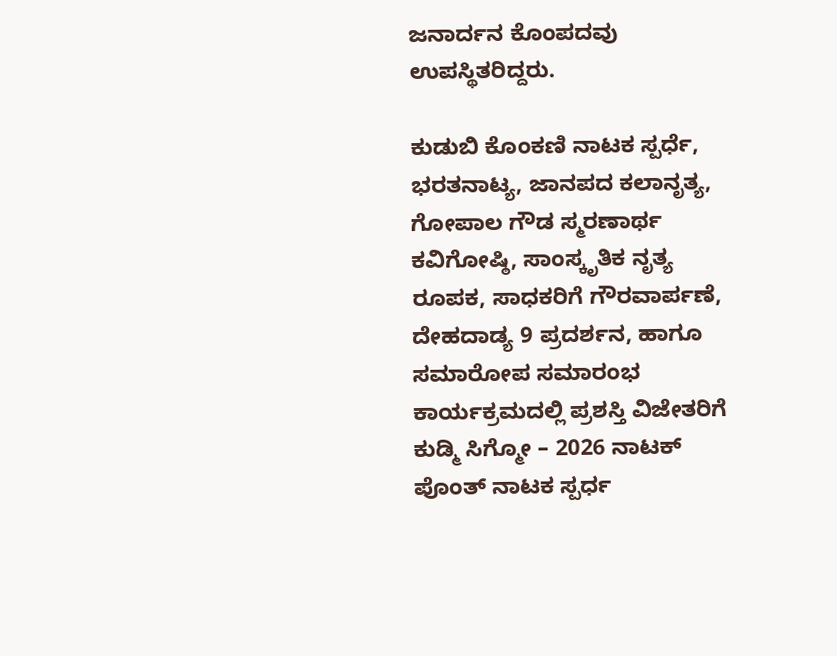ಜನಾರ್ದನ ಕೊಂಪದವು ಉಪಸ್ಥಿತರಿದ್ದರು.

ಕುಡುಬಿ ಕೊಂಕಣಿ ನಾಟಕ ಸ್ಪರ್ಧೆ, ಭರತನಾಟ್ಯ, ಜಾನಪದ ಕಲಾನೃತ್ಯ, ಗೋಪಾಲ ಗೌಡ ಸ್ಮರಣಾರ್ಥ ಕವಿಗೋಷ್ಠಿ, ಸಾಂಸ್ಕೃತಿಕ ನೃತ್ಯ ರೂಪಕ, ಸಾಧಕರಿಗೆ ಗೌರವಾರ್ಪಣೆ, ದೇಹದಾಡ್ಯ 9 ಪ್ರದರ್ಶನ, ಹಾಗೂ ಸಮಾರೋಪ ಸಮಾರಂಭ ಕಾರ್ಯಕ್ರಮದಲ್ಲಿ ಪ್ರಶಸ್ತಿ ವಿಜೇತರಿಗೆ ಕುಡ್ಮಿ ಸಿಗ್ಮೋ – 2026 ನಾಟಕ್‌ ಪೊಂತ್ ನಾಟಕ‌ ಸ್ಪರ್ಧ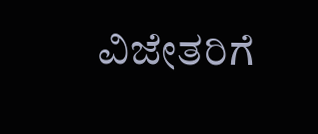ವಿಜೇತರಿಗೆ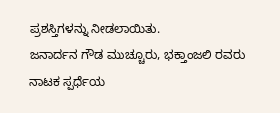ಪ್ರಶಸ್ತಿಗಳನ್ನು ನೀಡಲಾಯಿತು.
ಜನಾರ್ದನ ಗೌಡ ಮುಚ್ಚೂರು, ಭಕ್ತಾಂಜಲಿ ರವರು ನಾಟಕ ಸ್ಪರ್ಧೆಯ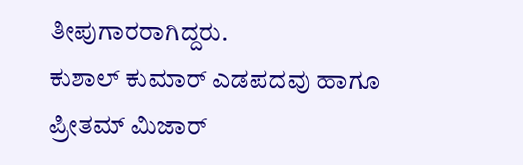ತೀಪುಗಾರರಾಗಿದ್ದರು.
ಕುಶಾಲ್ ಕುಮಾರ್ ಎಡಪದವು ಹಾಗೂ ಪ್ರೀತಮ್ ಮಿಜಾರ್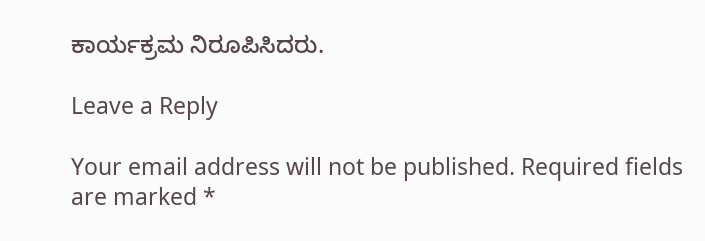ಕಾರ್ಯಕ್ರಮ ನಿರೂಪಿಸಿದರು.

Leave a Reply

Your email address will not be published. Required fields are marked *